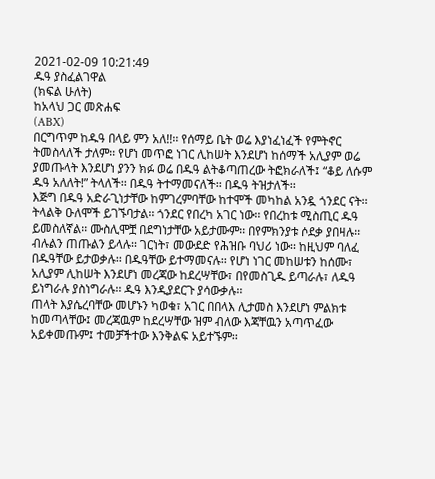2021-02-09 10:21:49
ዱዓ ያስፈልገዋል
(ክፍል ሁለት)
ከአላህ ጋር መጽሐፍ
(ABX)
በርግጥም ከዱዓ በላይ ምን አለ!!፡፡ የሰማይ ቤት ወሬ እያነፈነፈች የምትኖር ትመስላለች ታለም፡፡ የሆነ መጥፎ ነገር ሊከሠት እንደሆነ ከሰማች አሊያም ወሬ ያመጡላት እንደሆነ ያንን ክፉ ወሬ በዱዓ ልትቆጣጠረው ትፎክራለች፤ “ቆይ ለሱም ዱዓ አለለት!” ትላለች፡፡ በዱዓ ትተማመናለች፡፡ በዱዓ ትዝታለች፡፡
እጅግ በዱዓ አድራጊነታቸው ከምገረምባቸው ከተሞች መካከል አንዷ ጎንደር ናት፡፡ ትላልቅ ዑለሞች ይገኙባታል፡፡ ጎንደር የበረካ አገር ነው፡፡ የበረከቱ ሚስጢር ዱዓ ይመስለኛል፡፡ ሙስሊሞቿ በደግነታቸው አይታሙም፡፡ በየምክንያቱ ሶደቃ ያበዛሉ፡፡ ብሉልን ጠጡልን ይላሉ፡፡ ገርነት፣ መውደድ የሕዝቡ ባህሪ ነው፡፡ ከዚህም ባለፈ በዱዓቸው ይታወቃሉ፡፡ በዱዓቸው ይተማመናሉ፡፡ የሆነ ነገር መከሠቱን ከሰሙ፣ አሊያም ሊከሠት እንደሆነ መረጃው ከደረሣቸው፣ በየመስጊዱ ይጣራሉ፣ ለዱዓ ይነግራሉ ያስነግራሉ፡፡ ዱዓ እንዲያደርጉ ያሳውቃሉ፡፡
ጠላት እያሴረባቸው መሆኑን ካወቁ፣ አገር በበላእ ሊታመስ እንደሆነ ምልክቱ ከመጣላቸው፤ መረጃዉም ከደረሣቸው ዝም ብለው እጃቸዉን አጣጥፈው አይቀመጡም፤ ተመቻችተው እንቅልፍ አይተኙም፡፡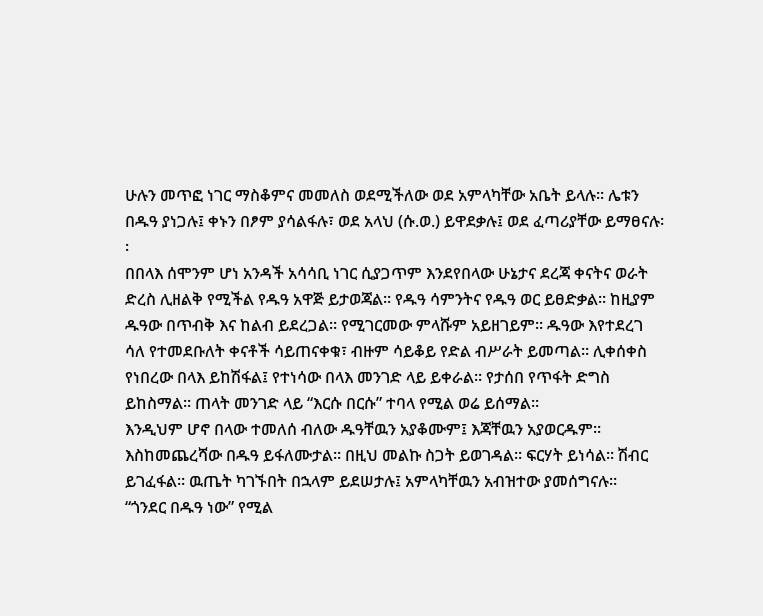ሁሉን መጥፎ ነገር ማስቆምና መመለስ ወደሚችለው ወደ አምላካቸው አቤት ይላሉ፡፡ ሌቱን በዱዓ ያነጋሉ፤ ቀኑን በፆም ያሳልፋሉ፣ ወደ አላህ (ሱ.ወ.) ይዋደቃሉ፤ ወደ ፈጣሪያቸው ይማፀናሉ፡፡
በበላእ ሰሞንም ሆነ አንዳች አሳሳቢ ነገር ሲያጋጥም እንደየበላው ሁኔታና ደረጃ ቀናትና ወራት ድረስ ሊዘልቅ የሚችል የዱዓ አዋጅ ይታወጃል፡፡ የዱዓ ሳምንትና የዱዓ ወር ይፀድቃል፡፡ ከዚያም ዱዓው በጥብቅ እና ከልብ ይደረጋል፡፡ የሚገርመው ምላሹም አይዘገይም፡፡ ዱዓው እየተደረገ ሳለ የተመደቡለት ቀናቶች ሳይጠናቀቁ፣ ብዙም ሳይቆይ የድል ብሥራት ይመጣል፡፡ ሊቀሰቀስ የነበረው በላእ ይከሽፋል፤ የተነሳው በላእ መንገድ ላይ ይቀራል፡፡ የታሰበ የጥፋት ድግስ ይከስማል፡፡ ጠላት መንገድ ላይ “እርሱ በርሱ” ተባላ የሚል ወሬ ይሰማል፡፡
እንዲህም ሆኖ በላው ተመለሰ ብለው ዱዓቸዉን አያቆሙም፤ እጃቸዉን አያወርዱም፡፡ እስከመጨረሻው በዱዓ ይፋለሙታል፡፡ በዚህ መልኩ ስጋት ይወገዳል፡፡ ፍርሃት ይነሳል፡፡ ሽብር ይገፈፋል፡፡ ዉጤት ካገኙበት በኋላም ይደሠታሉ፤ አምላካቸዉን አብዝተው ያመሰግናሉ፡፡
“ጎንደር በዱዓ ነው” የሚል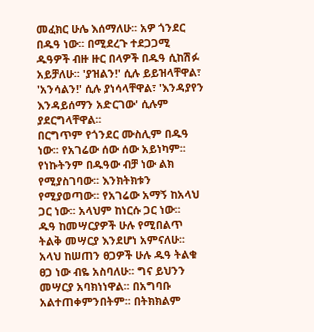መፈክር ሁሌ እሰማለሁ፡፡ አዎ ጎንደር በዱዓ ነው፡፡ በሚደረጉ ተደጋጋሚ ዱዓዎች ብዙ ዙር በላዎች በዱዓ ሲከሽፉ አይቻለሁ፡፡ 'ያዝልን!' ሲሉ ይይዝላቸዋል፣ 'አንሳልን!' ሲሉ ያነሳላቸዋል፣ 'እንዳያየን እንዳይሰማን አድርገው' ሲሉም ያደርግላቸዋል፡፡
በርግጥም የጎንደር ሙስሊም በዱዓ ነው፡፡ የአገሬው ሰው ሰው አይነካም፡፡ የነኩትንም በዱዓው ብቻ ነው ልክ የሚያስገባው፡፡ እንክትክቱን የሚያወጣው፡፡ የአገሬው አማኝ ከአላህ ጋር ነው፡፡ አላህም ከነርሱ ጋር ነው፡፡
ዱዓ ከመሣርያዎች ሁሉ የሚበልጥ ትልቅ መሣርያ እንደሆነ አምናለሁ፡፡ አላህ ከሠጠን ፀጋዎች ሁሉ ዱዓ ትልቁ ፀጋ ነው ብዬ አስባለሁ፡፡ ግና ይህንን መሣርያ አባክነነዋል፡፡ በአግባቡ አልተጠቀምንበትም፡፡ በትክክልም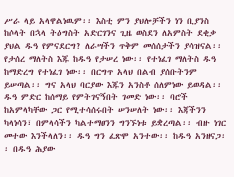ሥራ ላይ አላዋልነዉም፡፡ እስቲ ምን ያህሎቻችን ነን ቢያንስ ከሶላት በኋላ ትዕግስት አድርገንና ጊዜ ወስደን ለአምስት ደቂቃ ያህል ዱዓ የምናደርግ? ለራሣችን ጥቅም መሰሰታችን ያሳዝናል፡፡
የታሰረ ማለትስ እጁ ከዱዓ የታሠረ ነው፡፡ የተነፈገ ማለትስ ዱዓ ከማድረግ የተነፈገ ነው፡፡ በርግጥ አላህ በልብ ያሰቡትንም ይሠጣል፡፡ ግና አላህ ባርያው እጁን አንስቶ ሰለምነው ይወዳል፡፡
ዱዓ ምድር ከሰማይ የምትገናኝበት ገመድ ነው፡፡ ባሮች ከአምላካቸው ጋር የሚተሳሰሩበት ሠንሠለት ነው፡፡ እጃችንን ካላነሳን፣ በምላሳችን ካልተማፀንን ግንኙነቱ ይቋረጣል፡፡ ብዙ ነገር መተው እንችላለን፡፡ ዱዓ ግን ፈጽሞ አንተው፡፡ ከዱዓ አንዘናጋ፡፡ በዱዓ ሕያው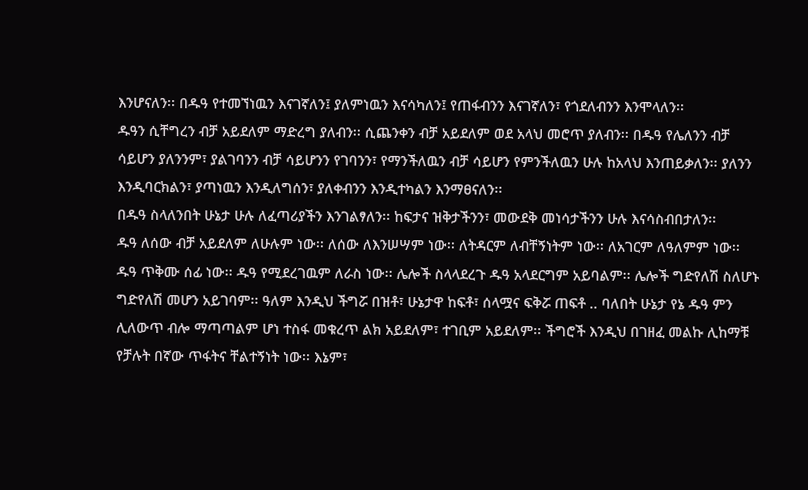እንሆናለን፡፡ በዱዓ የተመኘነዉን እናገኛለን፤ ያለምነዉን እናሳካለን፤ የጠፋብንን እናገኛለን፣ የጎደለብንን እንሞላለን፡፡
ዱዓን ሲቸግረን ብቻ አይደለም ማድረግ ያለብን፡፡ ሲጨንቀን ብቻ አይደለም ወደ አላህ መሮጥ ያለብን፡፡ በዱዓ የሌለንን ብቻ ሳይሆን ያለንንም፣ ያልገባንን ብቻ ሳይሆንን የገባንን፣ የማንችለዉን ብቻ ሳይሆን የምንችለዉን ሁሉ ከአላህ እንጠይቃለን፡፡ ያለንን እንዲባርክልን፣ ያጣነዉን እንዲለግሰን፣ ያለቀብንን እንዲተካልን እንማፀናለን፡፡
በዱዓ ስላለንበት ሁኔታ ሁሉ ለፈጣሪያችን እንገልፃለን፡፡ ከፍታና ዝቅታችንን፣ መውደቅ መነሳታችንን ሁሉ እናሳስብበታለን፡፡
ዱዓ ለሰው ብቻ አይደለም ለሁሉም ነው፡፡ ለሰው ለእንሠሣም ነው፡፡ ለትዳርም ለብቸኝነትም ነው፡፡ ለአገርም ለዓለምም ነው፡፡
ዱዓ ጥቅሙ ሰፊ ነው፡፡ ዱዓ የሚደረገዉም ለራስ ነው፡፡ ሌሎች ስላላደረጉ ዱዓ አላደርግም አይባልም፡፡ ሌሎች ግድየለሽ ስለሆኑ ግድየለሽ መሆን አይገባም፡፡ ዓለም እንዲህ ችግሯ በዝቶ፣ ሁኔታዋ ከፍቶ፣ ሰላሟና ፍቅሯ ጠፍቶ .. ባለበት ሁኔታ የኔ ዱዓ ምን ሊለውጥ ብሎ ማጣጣልም ሆነ ተስፋ መቁረጥ ልክ አይደለም፣ ተገቢም አይደለም፡፡ ችግሮች እንዲህ በገዘፈ መልኩ ሊከማቹ የቻሉት በኛው ጥፋትና ቸልተኝነት ነው፡፡ እኔም፣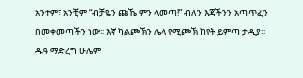አንተም፣ አንቺም “ብቻዬን ጩኼ ምን ላመጣ!” ብለን እጃችንን አጣጥፈን በመቀመጣችን ነው፡፡ እኛ ካልጮኽን ሌላ የሚጮኽ ከየት ይምጣ ታዲያ፡፡
ዱዓ ማድረግ ሁሌም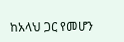ከአላህ ጋር የመሆን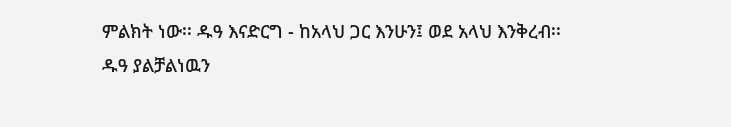ምልክት ነው፡፡ ዱዓ እናድርግ - ከአላህ ጋር እንሁን፤ ወደ አላህ እንቅረብ፡፡
ዱዓ ያልቻልነዉን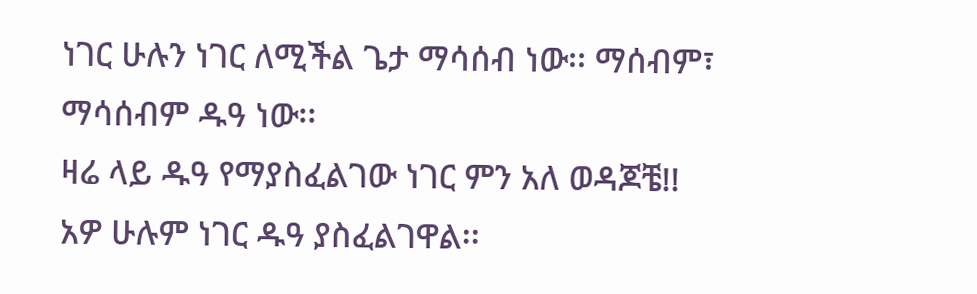ነገር ሁሉን ነገር ለሚችል ጌታ ማሳሰብ ነው፡፡ ማሰብም፣ ማሳሰብም ዱዓ ነው፡፡
ዛሬ ላይ ዱዓ የማያስፈልገው ነገር ምን አለ ወዳጆቼ!!
አዎ ሁሉም ነገር ዱዓ ያስፈልገዋል፡፡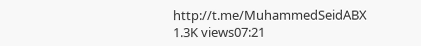http://t.me/MuhammedSeidABX
1.3K views07:21